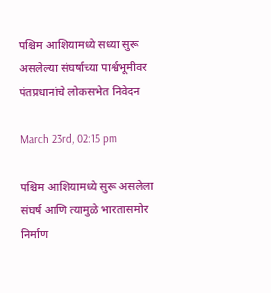पश्चिम आशियामध्ये सध्या सुरू असलेल्या संघर्षाच्या पार्श्वभूमीवर पंतप्रधानांचे लोकसभेत निवेदन

March 23rd, 02:15 pm

पश्चिम आशियामध्ये सुरू असलेला संघर्ष आणि त्यामुळे भारतासमोर निर्माण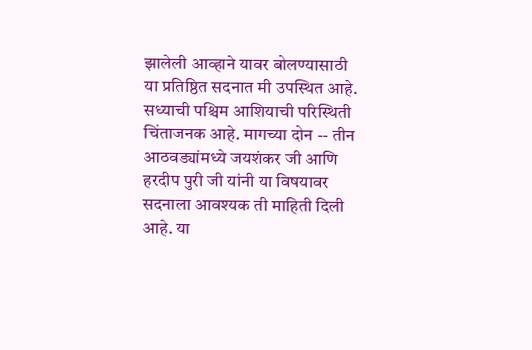झालेली आव्हाने यावर बोलण्यासाठी या प्रतिष्ठित सदनात मी उपस्थित आहे. सध्याची पश्चिम आशियाची परिस्थिती चिंताजनक आहे. मागच्या दोन -- तीन आठवड्यांमध्ये जयशंकर जी आणि हरदीप पुरी जी यांनी या विषयावर सदनाला आवश्यक ती माहिती दिली आहे. या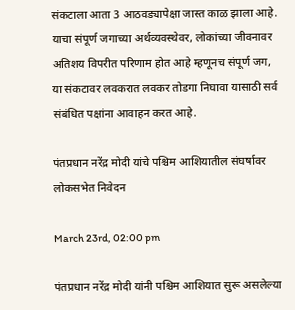संकटाला आता 3 आठवड्यापेक्षा जास्त काळ झाला आहे. याचा संपूर्ण जगाच्या अर्थव्यवस्थेवर, लोकांच्या जीवनावर अतिशय विपरीत परिणाम होत आहे म्हणूनच संपूर्ण जग, या संकटावर लवकरात लवकर तोडगा निघावा यासाठी सर्व संबंधित पक्षांना आवाहन करत आहे.

पंतप्रधान नरेंद्र मोदी यांचे पश्चिम आशियातील संघर्षावर लोकसभेत निवेदन

March 23rd, 02:00 pm

पंतप्रधान नरेंद्र मोदी यांनी पश्चिम आशियात सुरू असलेल्या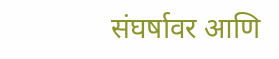संघर्षावर आणि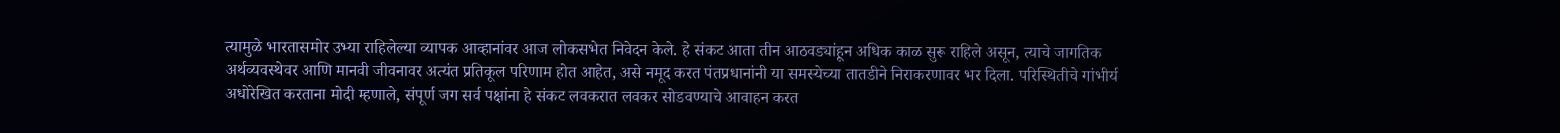त्यामुळे भारतासमोर उभ्या राहिलेल्या व्यापक आव्हानांवर आज लोकसभेत निवेदन केले. हे संकट आता तीन आठवड्यांहून अधिक काळ सुरू राहिले असून, त्याचे जागतिक अर्थव्यवस्थेवर आणि मानवी जीवनावर अत्यंत प्रतिकूल परिणाम होत आहेत, असे नमूद करत पंतप्रधानांनी या समस्येच्या तातडीने निराकरणावर भर दिला. परिस्थितीचे गांभीर्य अधोरेखित करताना मोदी म्हणाले, संपूर्ण जग सर्व पक्षांना हे संकट लवकरात लवकर सोडवण्याचे आवाहन करत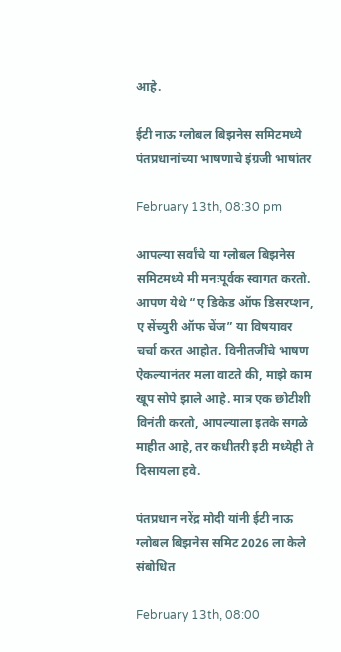आहे.

ईटी नाऊ ग्लोबल बिझनेस समिटमध्ये पंतप्रधानांच्या भाषणाचे इंग्रजी भाषांतर

February 13th, 08:30 pm

आपल्या सर्वांचे या ग्लोबल बिझनेस समिटमध्ये मी मनःपूर्वक स्वागत करतो. आपण येथे “ए डिकेड ऑफ डिसरप्शन, ए सेंच्युरी ऑफ चेंज” या विषयावर चर्चा करत आहोत. विनीतजींचे भाषण ऐकल्यानंतर मला वाटते की, माझे काम खूप सोपे झाले आहे. मात्र एक छोटीशी विनंती करतो, आपल्याला इतके सगळे माहीत आहे, तर कधीतरी इटी मध्येही ते दिसायला हवे.

पंतप्रधान नरेंद्र मोदी यांनी ईटी नाऊ ग्लोबल बिझनेस समिट 2026 ला केले संबोधित

February 13th, 08:00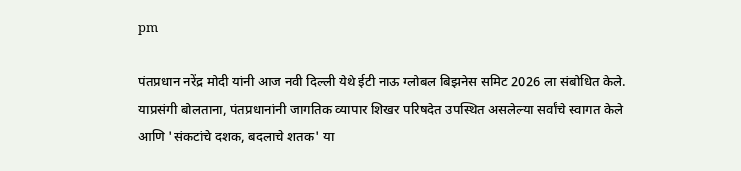pm

पंतप्रधान नरेंद्र मोदी यांनी आज नवी दिल्ली येथे ईटी नाऊ ग्लोबल बिझनेस समिट 2026 ला संबोधित केले. याप्रसंगी बोलताना, पंतप्रधानांनी जागतिक व्यापार शिखर परिषदेत उपस्थित असलेल्या सर्वांचे स्वागत केले आणि 'संकटांचे दशक, बदलाचे शतक' या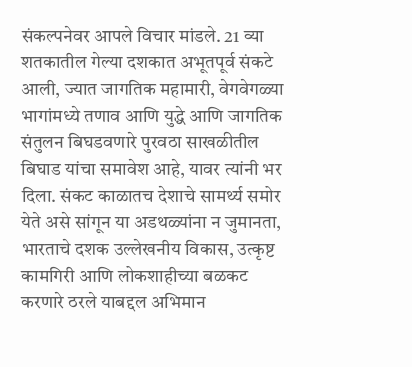संकल्पनेवर आपले विचार मांडले. 21 व्या शतकातील गेल्या दशकात अभूतपूर्व संकटे आली, ज्यात जागतिक महामारी, वेगवेगळ्या भागांमध्ये तणाव आणि युद्धे आणि जागतिक संतुलन बिघडवणारे पुरवठा साखळीतील बिघाड यांचा समावेश आहे, यावर त्यांनी भर दिला. संकट काळातच देशाचे सामर्थ्य समोर येते असे सांगून या अडथळ्यांना न जुमानता, भारताचे दशक उल्लेखनीय विकास, उत्कृष्ट कामगिरी आणि लोकशाहीच्या बळकट करणारे ठरले याबद्दल अभिमान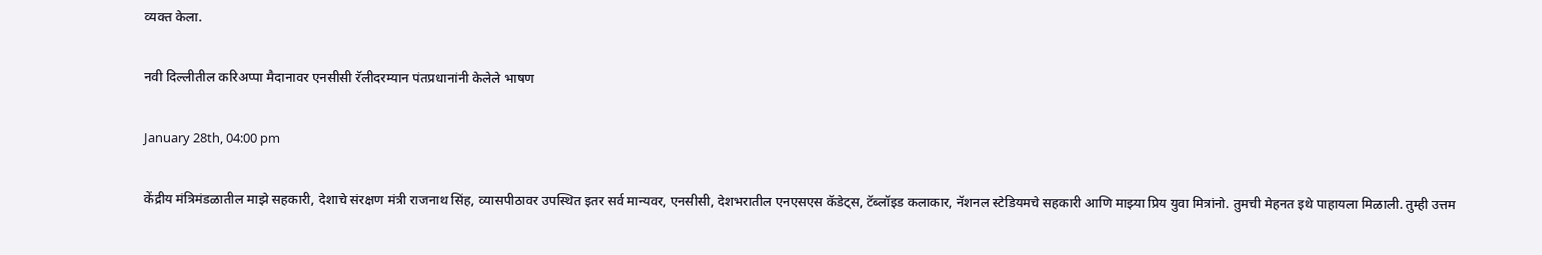व्यक्त केला.

नवी दिल्लीतील करिअप्पा मैदानावर एनसीसी रॅलीदरम्यान पंतप्रधानांनी केलेले भाषण

January 28th, 04:00 pm

केंद्रीय मंत्रिमंडळातील माझे सहकारी, देशाचे संरक्षण मंत्री राजनाथ सिंह, व्यासपीठावर उपस्थित इतर सर्व मान्यवर, एनसीसी, देशभरातील एनएसएस कॅडेट्स, टॅब्लॉइड कलाकार, नॅशनल स्टेडियमचे सहकारी आणि माझ्या प्रिय युवा मित्रांनो. तुमची मेहनत इथे पाहायला मिळाली. तुम्ही उत्तम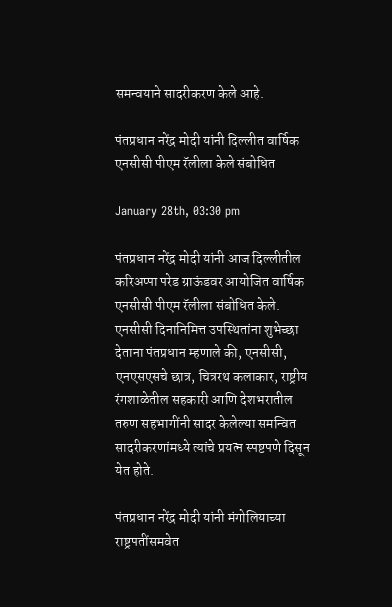समन्वयाने सादरीकरण केले आहे.

पंतप्रधान नरेंद्र मोदी यांनी दिल्लीत वार्षिक एनसीसी पीएम रॅलीला केले संबोधित

January 28th, 03:30 pm

पंतप्रधान नरेंद्र मोदी यांनी आज दिल्लीतील करिअप्पा परेड ग्राऊंडवर आयोजित वार्षिक एनसीसी पीएम रॅलीला संबोधित केले. एनसीसी दिनानिमित्त उपस्थितांना शुभेच्छा देताना पंतप्रधान म्हणाले की, एनसीसी, एनएसएसचे छात्र, चित्ररथ कलाकार, राष्ट्रीय रंगशाळेतील सहकारी आणि देशभरातील तरुण सहभागींनी सादर केलेल्या समन्वित सादरीकरणांमध्ये त्यांचे प्रयत्न स्पष्टपणे दिसून येत होते.

पंतप्रधान नरेंद्र मोदी यांनी मंगोलियाच्या राष्ट्रपतींसमवेत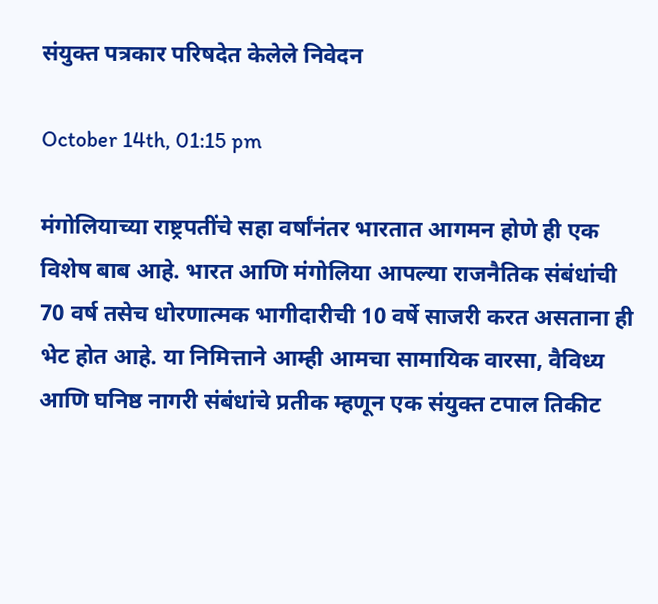संयुक्त पत्रकार परिषदेत केलेले निवेदन

October 14th, 01:15 pm

मंगोलियाच्या राष्ट्रपतींचे सहा वर्षांनंतर भारतात आगमन होणे ही एक विशेष बाब आहे. भारत आणि मंगोलिया आपल्या राजनैतिक संबंधांची 70 वर्ष तसेच धोरणात्मक भागीदारीची 10 वर्षे साजरी करत असताना ही भेट होत आहे. या निमित्ताने आम्ही आमचा सामायिक वारसा, वैविध्य आणि घनिष्ठ नागरी संबंधांचे प्रतीक म्हणून एक संयुक्त टपाल तिकीट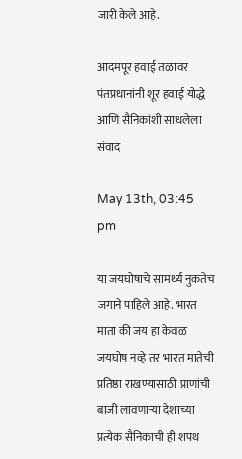जारी केले आहे.

आदमपूर हवाई तळावर पंतप्रधानांनी शूर हवाई योद्धे आणि सैनिकांशी साधलेला संवाद

May 13th, 03:45 pm

या जयघोषाचे सामर्थ्य नुकतेच जगाने पाहिले आहे. भारत माता की जय हा केवळ जयघोष नव्हे तर भारत मातेची प्रतिष्ठा राखण्यासाठी प्राणांची बाजी लावणाऱ्या देशाच्या प्रत्येक सैनिकाची ही शपथ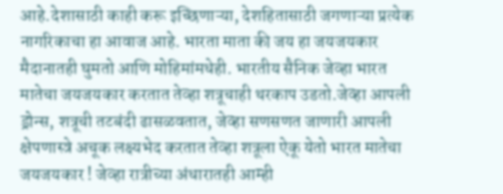आहे.देशासाठी काही करू इच्छिणाऱ्या, देशहितासाठी जगणाऱ्या प्रत्येक नागरिकाचा हा आवाज आहे. भारता माता की जय हा जयजयकार मैदानातही घुमतो आणि मोहिमांमधेही. भारतीय सैनिक जेव्हा भारत मातेचा जयजयकार करतात तेव्हा शत्रूचाही थरकाप उडतो.जेव्हा आपली ड्रोन्स, शत्रूची तटबंदी ढासळवतात, जेव्हा सणसणत जाणारी आपली क्षेपणास्त्रे अचूक लक्ष्यभेद करतात तेव्हा शत्रूला ऐकू येतो भारत मातेचा जयजयकार ! जेव्हा रात्रीच्या अंधारातही आम्ही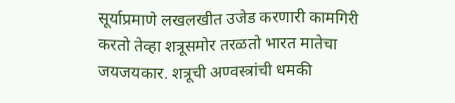सूर्याप्रमाणे लखलखीत उजेड करणारी कामगिरी करतो तेव्हा शत्रूसमोर तरळतो भारत मातेचा जयजयकार. शत्रूची अण्वस्त्रांची धमकी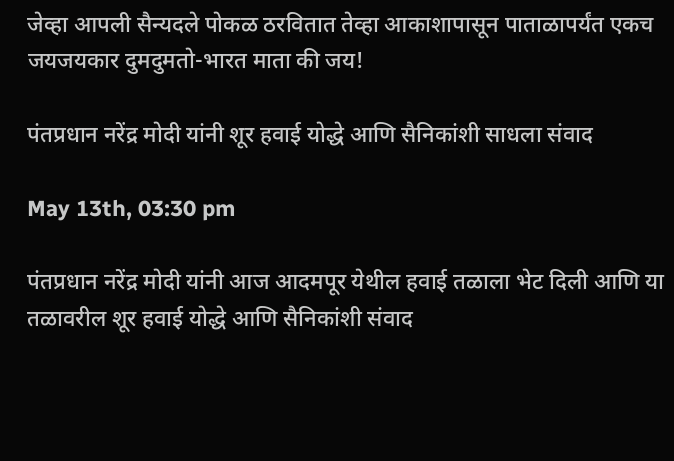जेव्हा आपली सैन्यदले पोकळ ठरवितात तेव्हा आकाशापासून पाताळापर्यंत एकच जयजयकार दुमदुमतो-भारत माता की जय!

पंतप्रधान नरेंद्र मोदी यांनी शूर हवाई योद्धे आणि सैनिकांशी साधला संवाद

May 13th, 03:30 pm

पंतप्रधान नरेंद्र मोदी यांनी आज आदमपूर येथील हवाई तळाला भेट दिली आणि या तळावरील शूर हवाई योद्धे आणि सैनिकांशी संवाद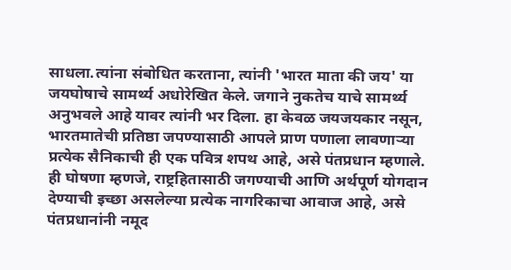साधला.त्यांना संबोधित करताना, त्यांनी 'भारत माता की जय' या जयघोषाचे सामर्थ्य अधोरेखित केले. जगाने नुकतेच याचे सामर्थ्य अनुभवले आहे यावर त्यांनी भर दिला. हा केवळ जयजयकार नसून, भारतमातेची प्रतिष्ठा जपण्यासाठी आपले प्राण पणाला लावणाऱ्या प्रत्येक सैनिकाची ही एक पवित्र शपथ आहे, असे पंतप्रधान म्हणाले. ही घोषणा म्हणजे, राष्ट्रहितासाठी जगण्याची आणि अर्थपूर्ण योगदान देण्याची इच्छा असलेल्या प्रत्येक नागरिकाचा आवाज आहे, असे पंतप्रधानांनी नमूद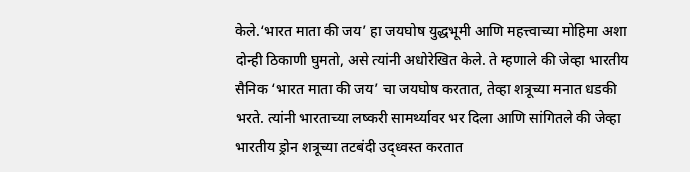केले.‘भारत माता की जय’ हा जयघोष युद्धभूमी आणि महत्त्वाच्या मोहिमा अशा दोन्ही ठिकाणी घुमतो, असे त्यांनी अधोरेखित केले. ते म्हणाले की जेव्हा भारतीय सैनिक ‘भारत माता की जय’ चा जयघोष करतात, तेव्हा शत्रूच्या मनात धडकी भरते. त्यांनी भारताच्या लष्करी सामर्थ्यावर भर दिला आणि सांगितले की जेव्हा भारतीय ड्रोन शत्रूच्या तटबंदी उद्ध्वस्त करतात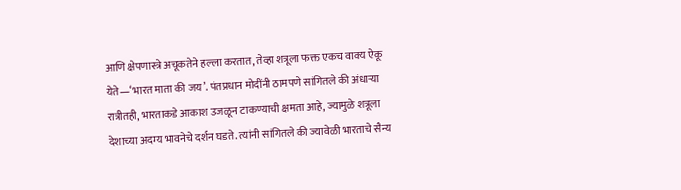आणि क्षेपणास्त्रे अचूकतेने हल्ला करतात, तेव्हा शत्रूला फक्त एकच वाक्य ऐकू येते—‘भारत माता की जय’. पंतप्रधान मोदींनी ठामपणे सांगितले की अंधाऱ्या रात्रीतही, भारताकडे आकाश उजळून टाकण्याची क्षमता आहे, ज्यामुळे शत्रूला देशाच्या अदम्य भावनेचे दर्शन घडते. त्यांनी सांगितले की ज्यावेळी भारताचे सैन्य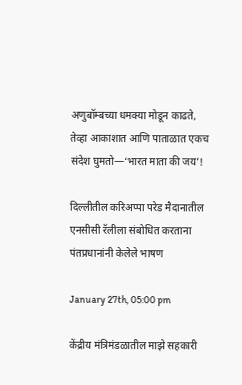अणुबॉम्बच्या धमक्या मोडून काढते, तेव्हा आकाशात आणि पाताळात एकच संदेश घुमतो—‘भारत माता की जय’!

दिल्लीतील करिअप्पा परेड मैदानातील एनसीसी रॅलीला संबोधित करताना पंतप्रधानांनी केलेले भाषण

January 27th, 05:00 pm

केंद्रीय मंत्रिमंडळातील माझे सहकारी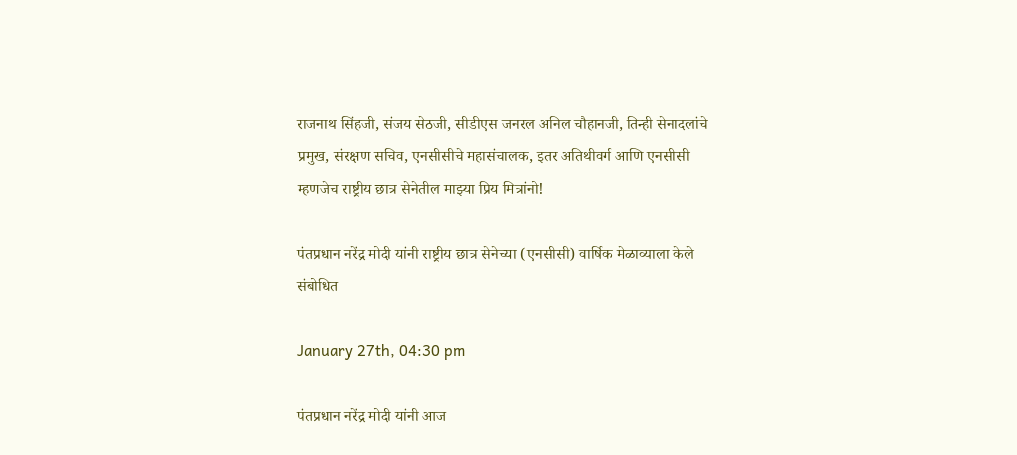राजनाथ सिंहजी, संजय सेठजी, सीडीएस जनरल अनिल चौहानजी, तिन्ही सेनादलांचे प्रमुख, संरक्षण सचिव, एनसीसीचे महासंचालक, इतर अतिथीवर्ग आणि एनसीसी म्हणजेच राष्ट्रीय छात्र सेनेतील माझ्या प्रिय मित्रांनो!

पंतप्रधान नरेंद्र मोदी यांनी राष्ट्रीय छात्र सेनेच्या (एनसीसी) वार्षिक मेळाव्याला केले संबोधित

January 27th, 04:30 pm

पंतप्रधान नरेंद्र मोदी यांनी आज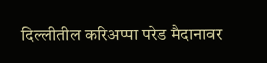दिल्लीतील करिअप्पा परेड मैदानावर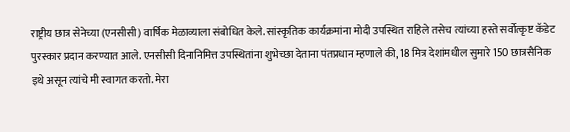राष्ट्रीय छात्र सेनेच्या (एनसीसी) वार्षिक मेळाव्याला संबोधित केले. सांस्कृतिक कार्यक्रमांना मोदी उपस्थित राहिले तसेच त्यांच्या हस्ते सर्वोत्कृष्ट कॅडेट पुरस्कार प्रदान करण्यात आले. एनसीसी दिनानिमित्त उपस्थितांना शुभेच्छा देताना पंतप्रधान म्हणाले की, 18 मित्र देशांमधील सुमारे 150 छात्रसैनिक इथे असून त्यांचे मी स्वागत करतो. मेरा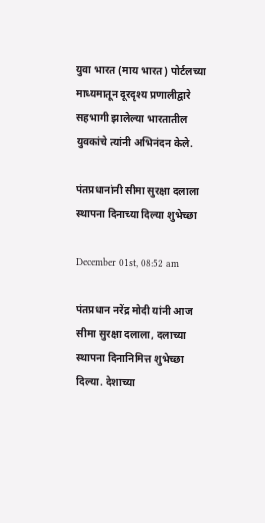युवा भारत (माय भारत) पोर्टलच्या माध्यमातून दूरदृश्य प्रणालीद्वारे सहभागी झालेल्या भारतातील युवकांचे त्यांनी अभिनंदन केले.

पंतप्रधानांनी सीमा सुरक्षा दलाला स्थापना दिनाच्या दिल्या शुभेच्छा

December 01st, 08:52 am

पंतप्रधान नरेंद्र मोदी यांनी आज सीमा सुरक्षा दलाला, दलाच्या स्थापना दिनानिमित्त शुभेच्छा दिल्या. देशाच्या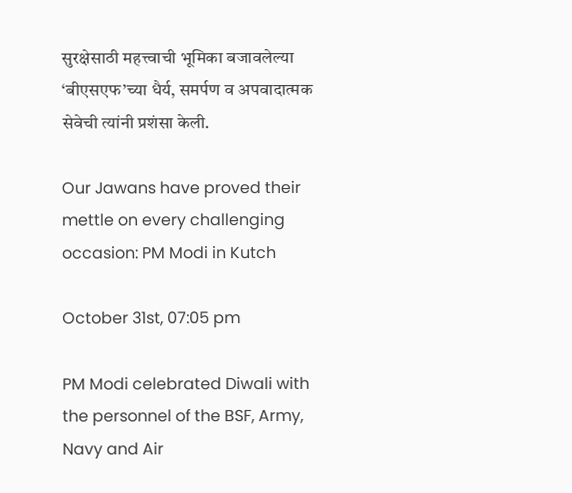सुरक्षेसाठी महत्त्वाची भूमिका बजावलेल्या ‘बीएसएफ’च्या धैर्य, समर्पण व अपवादात्मक सेवेची त्यांनी प्रशंसा केली.

Our Jawans have proved their mettle on every challenging occasion: PM Modi in Kutch

October 31st, 07:05 pm

PM Modi celebrated Diwali with the personnel of the BSF, Army, Navy and Air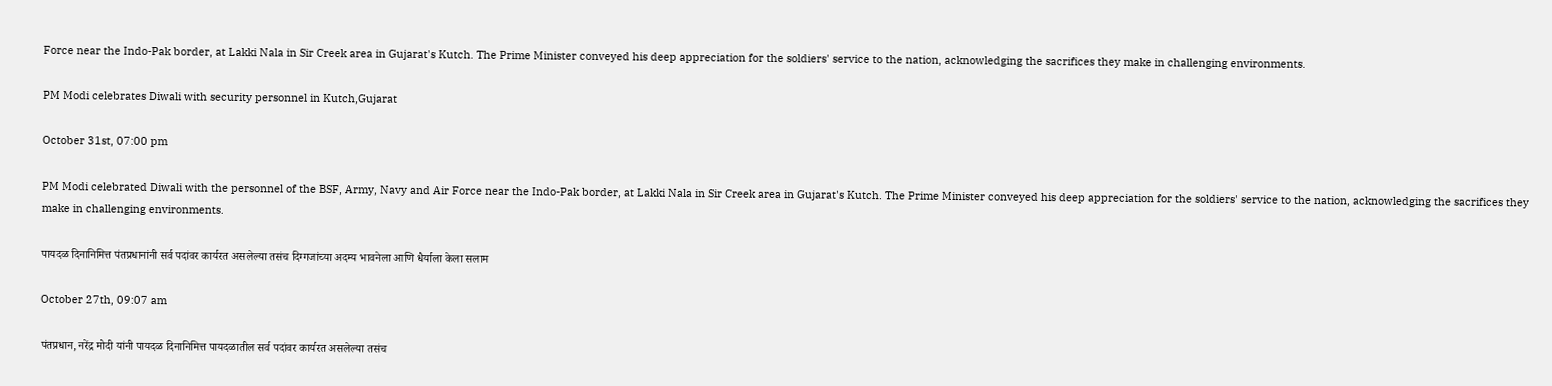Force near the Indo-Pak border, at Lakki Nala in Sir Creek area in Gujarat's Kutch. The Prime Minister conveyed his deep appreciation for the soldiers' service to the nation, acknowledging the sacrifices they make in challenging environments.

PM Modi celebrates Diwali with security personnel in Kutch,Gujarat

October 31st, 07:00 pm

PM Modi celebrated Diwali with the personnel of the BSF, Army, Navy and Air Force near the Indo-Pak border, at Lakki Nala in Sir Creek area in Gujarat's Kutch. The Prime Minister conveyed his deep appreciation for the soldiers' service to the nation, acknowledging the sacrifices they make in challenging environments.

पायदळ दिनानिमित्त पंतप्रधानांनी सर्व पदांवर कार्यरत असलेल्या तसंच दिग्गजांच्या अदम्य भावनेला आणि धैर्याला केला सलाम

October 27th, 09:07 am

पंतप्रधान, नरेंद्र मोदी यांनी पायदळ दिनानिमित्त पायदळातील सर्व पदांवर कार्यरत असलेल्या तसंच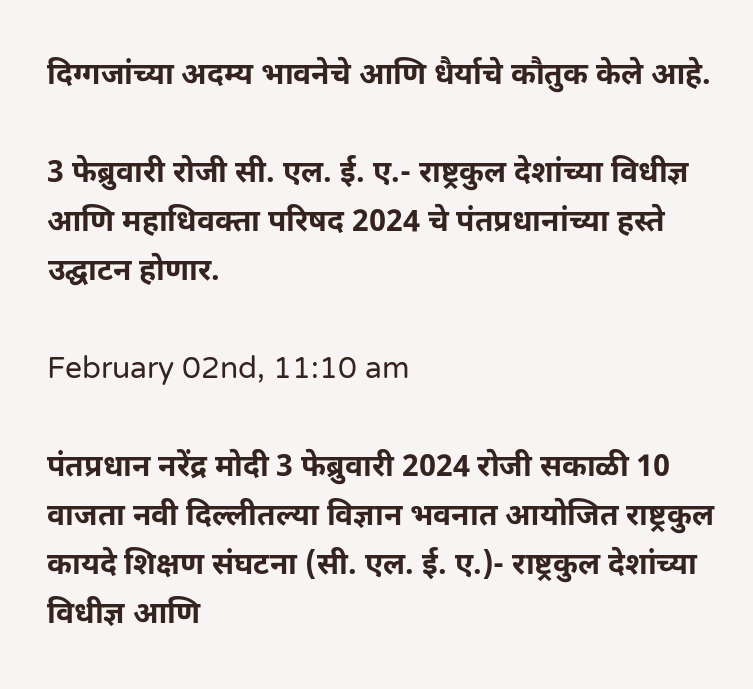दिग्गजांच्या अदम्य भावनेचे आणि धैर्याचे कौतुक केले आहे.

3 फेब्रुवारी रोजी सी. एल. ई. ए.- राष्ट्रकुल देशांच्या विधीज्ञ आणि महाधिवक्ता परिषद 2024 चे पंतप्रधानांच्या हस्ते उद्घाटन होणार.

February 02nd, 11:10 am

पंतप्रधान नरेंद्र मोदी 3 फेब्रुवारी 2024 रोजी सकाळी 10 वाजता नवी दिल्लीतल्या विज्ञान भवनात आयोजित राष्ट्रकुल कायदे शिक्षण संघटना (सी. एल. ई. ए.)- राष्ट्रकुल देशांच्या विधीज्ञ आणि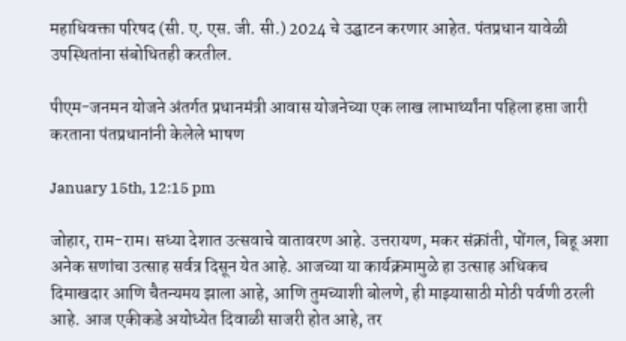महाधिवक्ता परिषद (सी. ए. एस. जी. सी.) 2024 चे उद्घाटन करणार आहेत. पंतप्रधान यावेळी उपस्थितांना संबोधितही करतील.

पीएम-जनमन योजने अंतर्गत प्रधानमंत्री आवास योजनेच्या एक लाख लाभार्थ्यांना पहिला हप्ता जारी करताना पंतप्रधानांनी केलेले भाषण

January 15th, 12:15 pm

जोहार, राम-राम। सध्या देशात उत्सवाचे वातावरण आहे. उत्तरायण, मकर संक्रांती, पोंगल, बिहू अशा अनेक सणांचा उत्साह सर्वत्र दिसून येत आहे. आजच्या या कार्यक्रमामुळे हा उत्साह अधिकच दिमाखदार आणि चैतन्यमय झाला आहे, आणि तुमच्याशी बोलणे, ही माझ्यासाठी मोठी पर्वणी ठरली आहे. आज एकीकडे अयोध्येत दिवाळी साजरी होत आहे, तर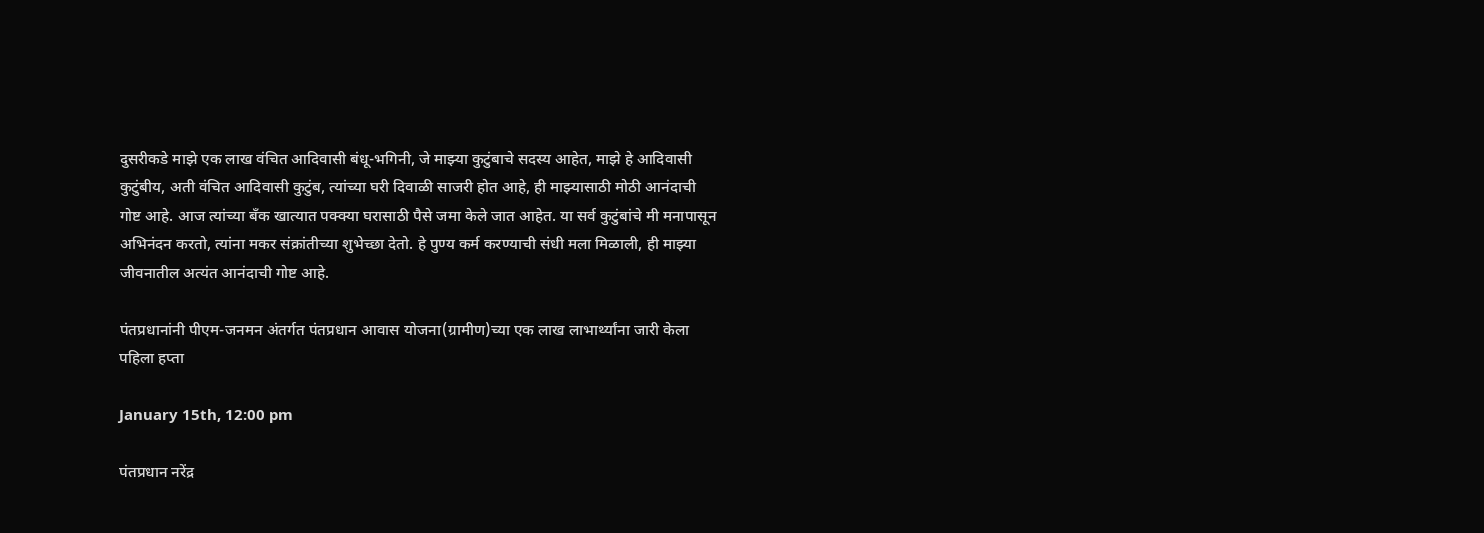दुसरीकडे माझे एक लाख वंचित आदिवासी बंधू-भगिनी, जे माझ्या कुटुंबाचे सदस्य आहेत, माझे हे आदिवासी कुटुंबीय, अती वंचित आदिवासी कुटुंब, त्यांच्या घरी दिवाळी साजरी होत आहे, ही माझ्यासाठी मोठी आनंदाची गोष्ट आहे. आज त्यांच्या बँक खात्यात पक्क्या घरासाठी पैसे जमा केले जात आहेत. या सर्व कुटुंबांचे मी मनापासून अभिनंदन करतो, त्यांना मकर संक्रांतीच्या शुभेच्छा देतो. हे पुण्य कर्म करण्याची संधी मला मिळाली, ही माझ्या जीवनातील अत्यंत आनंदाची गोष्ट आहे.

पंतप्रधानांनी पीएम-जनमन अंतर्गत पंतप्रधान आवास योजना(ग्रामीण)च्या एक लाख लाभार्थ्यांना जारी केला पहिला हप्ता

January 15th, 12:00 pm

पंतप्रधान नरेंद्र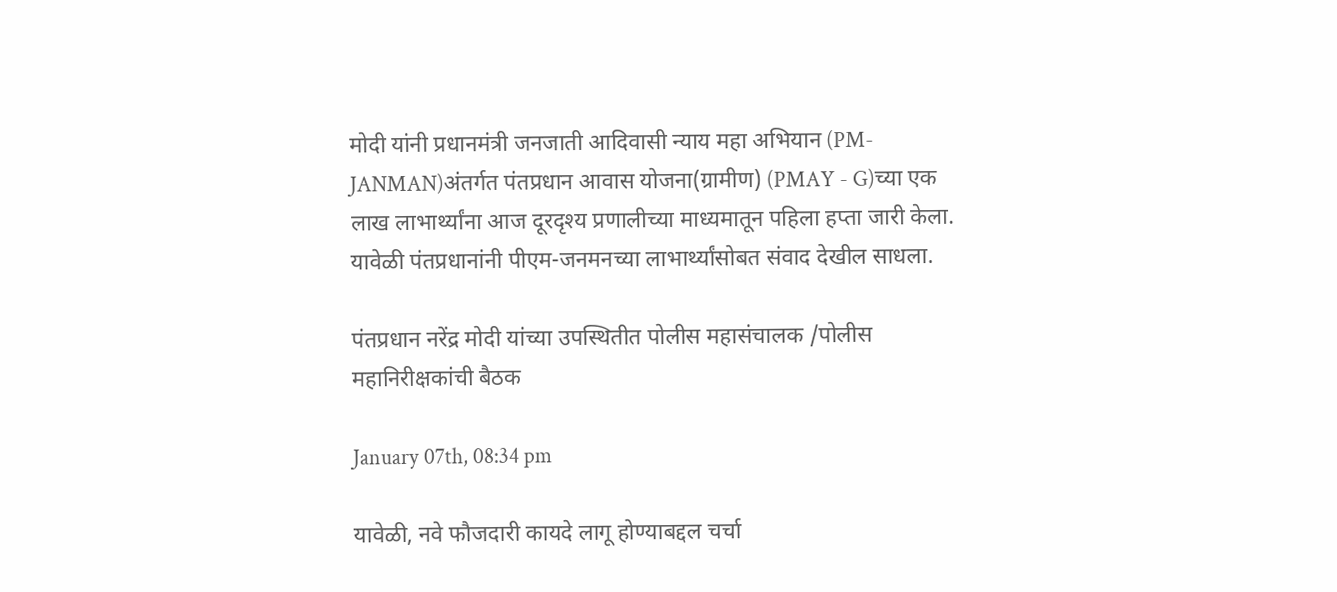मोदी यांनी प्रधानमंत्री जनजाती आदिवासी न्याय महा अभियान (PM-JANMAN)अंतर्गत पंतप्रधान आवास योजना(ग्रामीण) (PMAY - G)च्या एक लाख लाभार्थ्यांना आज दूरदृश्य प्रणालीच्या माध्यमातून पहिला हप्ता जारी केला. यावेळी पंतप्रधानांनी पीएम-जनमनच्या लाभार्थ्यांसोबत संवाद देखील साधला.

पंतप्रधान नरेंद्र मोदी यांच्या उपस्थितीत पोलीस महासंचालक /पोलीस महानिरीक्षकांची बैठक

January 07th, 08:34 pm

यावेळी, नवे फौजदारी कायदे लागू होण्याबद्दल चर्चा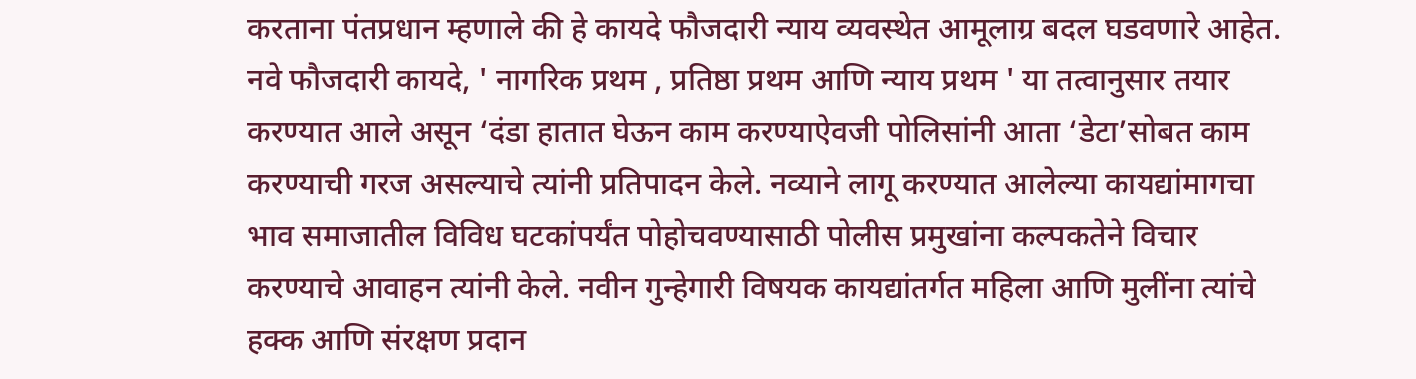करताना पंतप्रधान म्हणाले की हे कायदे फौजदारी न्याय व्यवस्थेत आमूलाग्र बदल घडवणारे आहेत. नवे फौजदारी कायदे, ' नागरिक प्रथम , प्रतिष्ठा प्रथम आणि न्याय प्रथम ' या तत्वानुसार तयार करण्यात आले असून ‘दंडा हातात घेऊन काम करण्याऐवजी पोलिसांनी आता ‘डेटा’सोबत काम करण्याची गरज असल्याचे त्यांनी प्रतिपादन केले. नव्याने लागू करण्यात आलेल्या कायद्यांमागचा भाव समाजातील विविध घटकांपर्यंत पोहोचवण्यासाठी पोलीस प्रमुखांना कल्पकतेने विचार करण्याचे आवाहन त्यांनी केले. नवीन गुन्हेगारी विषयक कायद्यांतर्गत महिला आणि मुलींना त्यांचे हक्क आणि संरक्षण प्रदान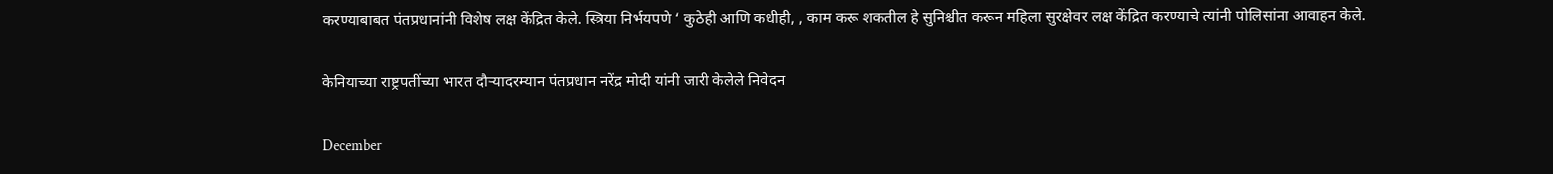करण्याबाबत पंतप्रधानांनी विशेष लक्ष केंद्रित केले. स्त्रिया निर्भयपणे ‘ कुठेही आणि कधीही, , काम करू शकतील हे सुनिश्चीत करून महिला सुरक्षेवर लक्ष केंद्रित करण्याचे त्यांनी पोलिसांना आवाहन केले.

केनियाच्या राष्ट्रपतींच्या भारत दौऱ्यादरम्यान पंतप्रधान नरेंद्र मोदी यांनी जारी केलेले निवेदन

December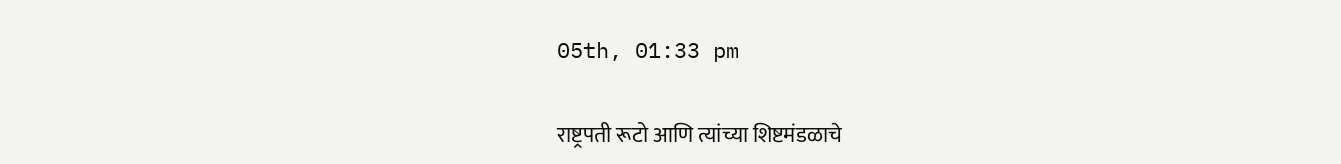05th, 01:33 pm

राष्ट्रपती रूटो आणि त्यांच्या शिष्टमंडळाचे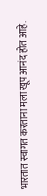भारतात स्वागत करताना मला खूप आनंद होत आहे.